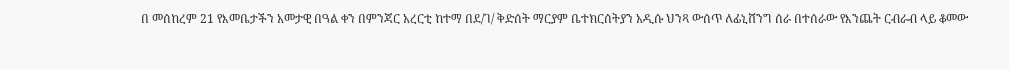በ መሰከረም 21 የእመቤታችን አመታዊ በዓል ቀን በምንጃር አረርቲ ከተማ በደ/ገ/ ቅድሰት ማርያም ቤተክርሰትያን አዲሱ ህንጻ ውሰጥ ለፊኒሸንግ ሰራ በተሰራው የእንጨት ርብራብ ላይ ቆመው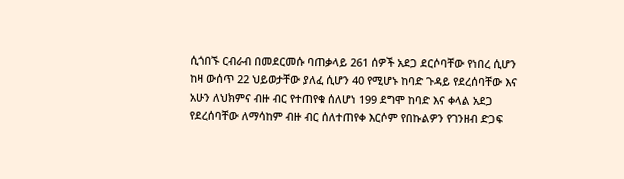ሲጎበኙ ርብራብ በመደርመሱ ባጠቃላይ 261 ሰዎች አደጋ ደርሶባቸው የነበረ ሲሆን ከዛ ውሰጥ 22 ህይወታቸው ያለፈ ሲሆን 40 የሚሆኑ ከባድ ጉዳይ የደረሰባቸው እና አሁን ለህክምና ብዙ ብር የተጠየቁ ሰለሆነ 199 ደግሞ ከባድ እና ቀላል አደጋ የደረሰባቸው ለማሳከም ብዙ ብር ሰለተጠየቀ እርሶም የበኩልዎን የገንዘብ ድጋፍ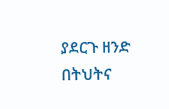ያደርጉ ዘንድ በትህትና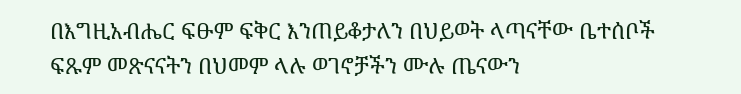በእግዚአብሔር ፍፁም ፍቅር እንጠይቆታለን በህይወት ላጣናቸው ቤተሰቦች ፍጹም መጽናናትን በህመም ላሉ ወገኖቻችን ሙሉ ጤናውን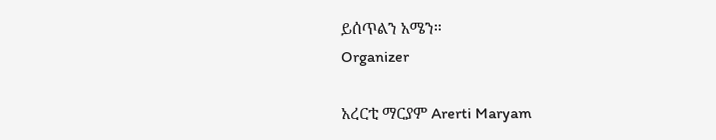ይሰጥልን አሜን።
Organizer

አረርቲ ማርያም Arerti Maryam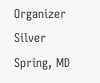Organizer
Silver Spring, MD